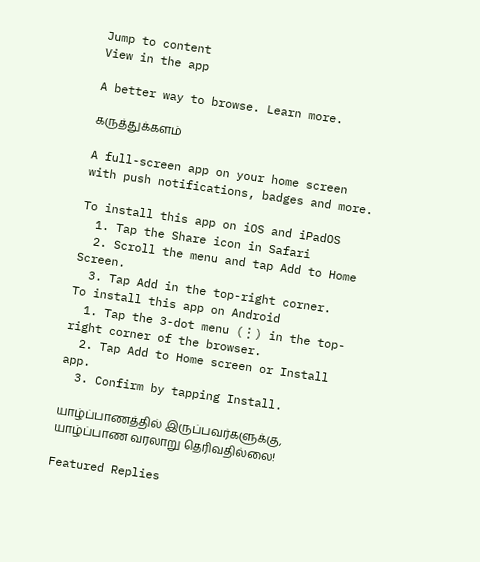Jump to content
View in the app

A better way to browse. Learn more.

கருத்துக்களம்

A full-screen app on your home screen with push notifications, badges and more.

To install this app on iOS and iPadOS
  1. Tap the Share icon in Safari
  2. Scroll the menu and tap Add to Home Screen.
  3. Tap Add in the top-right corner.
To install this app on Android
  1. Tap the 3-dot menu (⋮) in the top-right corner of the browser.
  2. Tap Add to Home screen or Install app.
  3. Confirm by tapping Install.

யாழ்ப்பாணத்தில் இருப்பவர்களுக்கு, யாழ்ப்பாண வரலாறு தெரிவதில்லை!

Featured Replies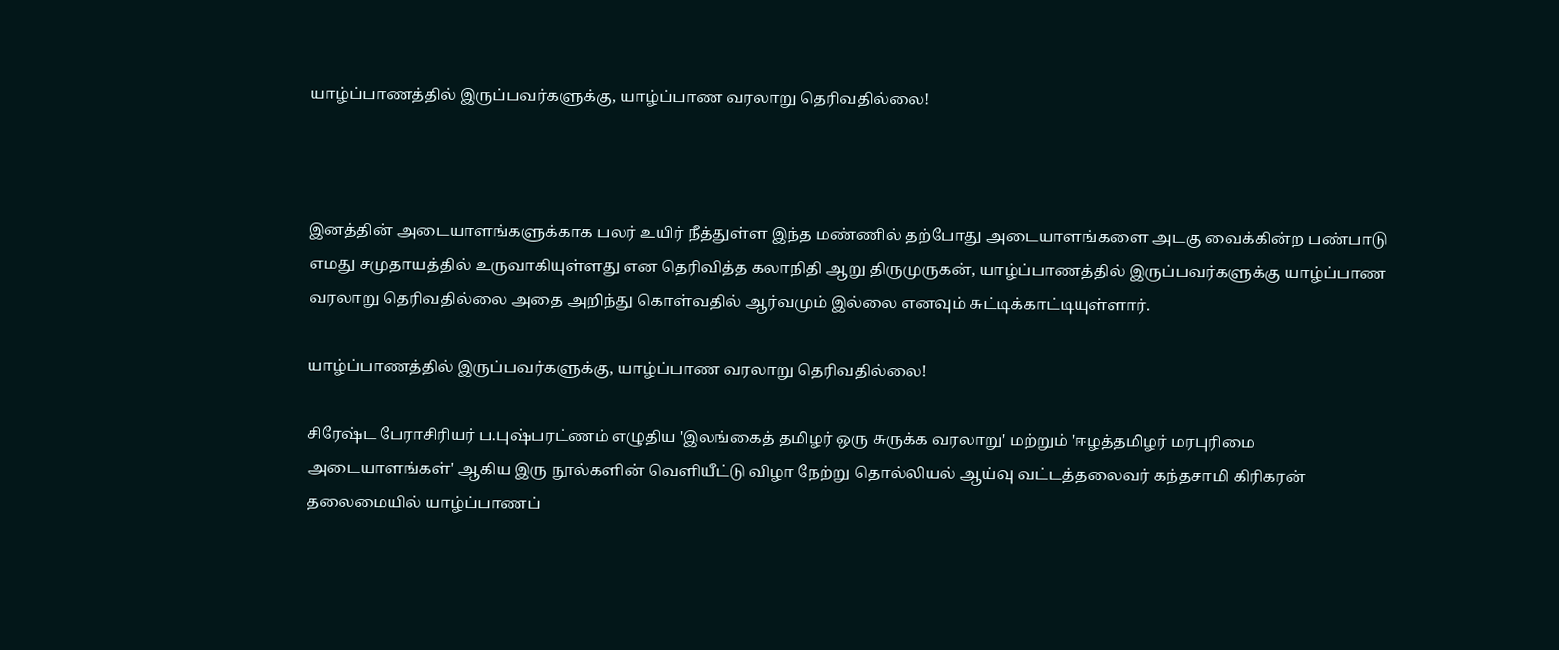யாழ்ப்பாணத்தில் இருப்பவர்களுக்கு, யாழ்ப்பாண வரலாறு தெரிவதில்லை!



இனத்தின் அடையாளங்களுக்காக பலர் உயிர் நீத்துள்ள இந்த மண்ணில் தற்போது அடையாளங்களை அடகு வைக்கின்ற பண்பாடு எமது சமுதாயத்தில் உருவாகியுள்ளது என தெரிவித்த கலாநிதி ஆறு திருமுருகன், யாழ்ப்பாணத்தில் இருப்பவர்களுக்கு யாழ்ப்பாண வரலாறு தெரிவதில்லை அதை அறிந்து கொள்வதில் ஆர்வமும் இல்லை எனவும் சுட்டிக்காட்டியுள்ளார்.

யாழ்ப்பாணத்தில் இருப்பவர்களுக்கு, யாழ்ப்பாண வரலாறு தெரிவதில்லை!

சிரேஷ்ட பேராசிரியர் ப.புஷ்பரட்ணம் எழுதிய 'இலங்கைத் தமிழர் ஒரு சுருக்க வரலாறு' மற்றும் 'ஈழத்தமிழர் மரபுரிமை அடையாளங்கள்' ஆகிய இரு நூல்களின் வெளியீட்டு விழா நேற்று தொல்லியல் ஆய்வு வட்டத்தலைவர் கந்தசாமி கிரிகரன் தலைமையில் யாழ்ப்பாணப்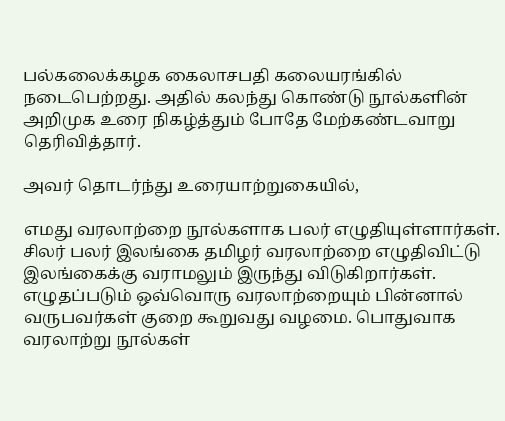பல்கலைக்கழக கைலாசபதி கலையரங்கில் நடைபெற்றது. அதில் கலந்து கொண்டு நூல்களின் அறிமுக உரை நிகழ்த்தும் போதே மேற்கண்டவாறு தெரிவித்தார்.

அவர் தொடர்ந்து உரையாற்றுகையில்,

எமது வரலாற்றை நூல்களாக பலர் எழுதியுள்ளார்கள். சிலர் பலர் இலங்கை தமிழர் வரலாற்றை எழுதிவிட்டு இலங்கைக்கு வராமலும் இருந்து விடுகிறார்கள். எழுதப்படும் ஒவ்வொரு வரலாற்றையும் பின்னால் வருபவர்கள் குறை கூறுவது வழமை. பொதுவாக வரலாற்று நூல்கள்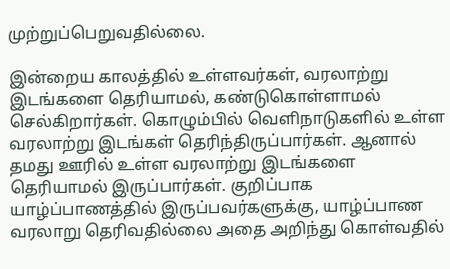முற்றுப்பெறுவதில்லை.

இன்றைய காலத்தில் உள்ளவர்கள், வரலாற்று இடங்களை தெரியாமல், கண்டுகொள்ளாமல் செல்கிறார்கள். கொழும்பில் வெளிநாடுகளில் உள்ள வரலாற்று இடங்கள் தெரிந்திருப்பார்கள். ஆனால் தமது ஊரில் உள்ள வரலாற்று இடங்களை தெரியாமல் இருப்பார்கள். குறிப்பாக யாழ்ப்பாணத்தில் இருப்பவர்களுக்கு, யாழ்ப்பாண வரலாறு தெரிவதில்லை அதை அறிந்து கொள்வதில்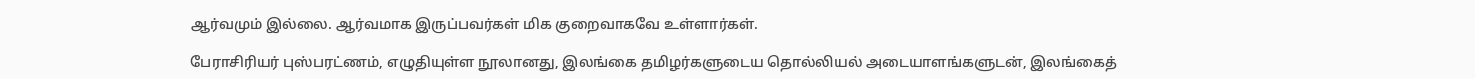ஆர்வமும் இல்லை. ஆர்வமாக இருப்பவர்கள் மிக குறைவாகவே உள்ளார்கள்.

பேராசிரியர் புஸ்பரட்ணம், எழுதியுள்ள நூலானது, இலங்கை தமிழர்களுடைய தொல்லியல் அடையாளங்களுடன், இலங்கைத்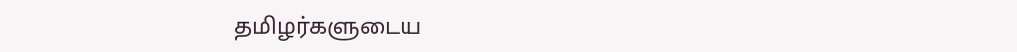தமிழர்களுடைய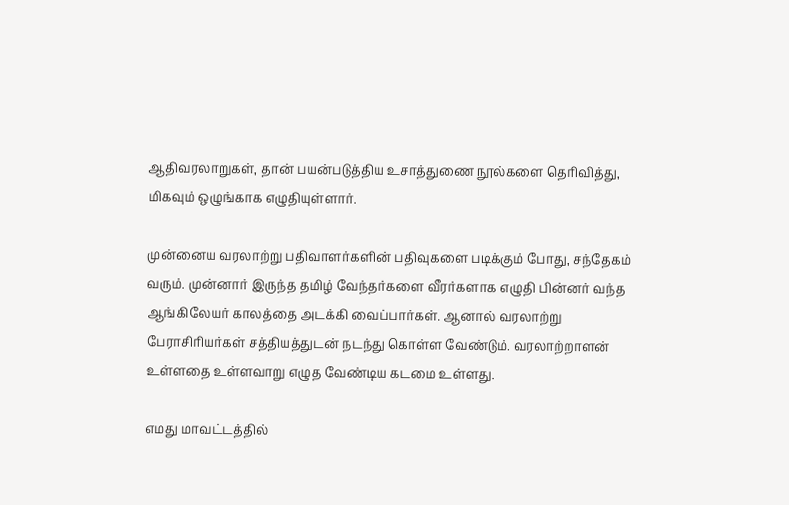ஆதிவரலாறுகள், தான் பயன்படுத்திய உசாத்துணை நூல்களை தெரிவித்து, மிகவும் ஒழுங்காக எழுதியுள்ளார்.

முன்னைய வரலாற்று பதிவாளர்களின் பதிவுகளை படிக்கும் போது, சந்தேகம் வரும். முன்னார் இருந்த தமிழ் வேந்தர்களை வீரர்களாக எழுதி பின்னர் வந்த ஆங்கிலேயர் காலத்தை அடக்கி வைப்பார்கள். ஆனால் வரலாற்று பேராசிரியர்கள் சத்தியத்துடன் நடந்து கொள்ள வேண்டும். வரலாற்றாளன் உள்ளதை உள்ளவாறு எழுத வேண்டிய கடமை உள்ளது.

எமது மாவட்டத்தில்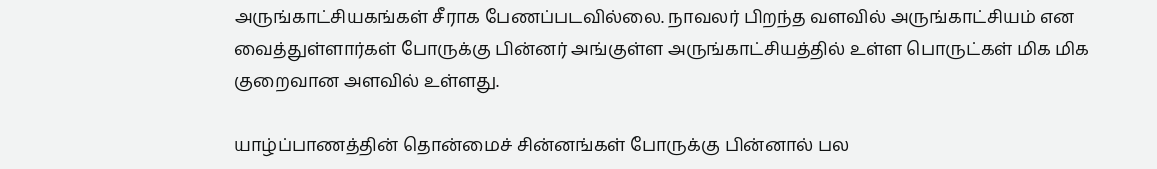அருங்காட்சியகங்கள் சீராக பேணப்படவில்லை. நாவலர் பிறந்த வளவில் அருங்காட்சியம் என வைத்துள்ளார்கள் போருக்கு பின்னர் அங்குள்ள அருங்காட்சியத்தில் உள்ள பொருட்கள் மிக மிக குறைவான அளவில் உள்ளது.

யாழ்ப்பாணத்தின் தொன்மைச் சின்னங்கள் போருக்கு பின்னால் பல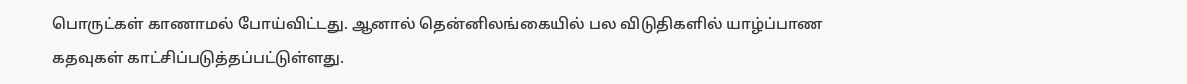பொருட்கள் காணாமல் போய்விட்டது. ஆனால் தென்னிலங்கையில் பல விடுதிகளில் யாழ்ப்பாண கதவுகள் காட்சிப்படுத்தப்பட்டுள்ளது.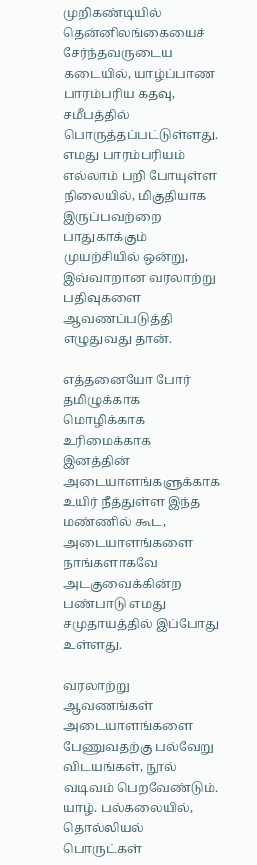முறிகண்டியில் தென்னிலங்கையைச் சேர்ந்தவருடைய கடையில், யாழ்ப்பாண பாரம்பரிய கதவு, சமீபத்தில் பொருத்தப்பட்டுள்ளது. எமது பாரம்பரியம் எல்லாம் பறி போயுள்ள நிலையில், மிகுதியாக இருப்பவற்றை பாதுகாக்கும் முயற்சியில் ஒன்று, இவ்வாறான வரலாற்று பதிவுகளை ஆவணப்படுத்தி எழுதுவது தான்.

எத்தனையோ போர் தமிழுக்காக மொழிக்காக உரிமைக்காக இனத்தின் அடையாளங்களுக்காக உயிர் நீத்துள்ள இந்த மண்ணில் கூட, அடையாளங்களை நாங்களாகவே அடகுவைக்கின்ற பண்பாடு எமது சமுதாயத்தில் இப்போது உள்ளது.

வரலாற்று ஆவணங்கள் அடையாளங்களை பேணுவதற்கு பல்வேறு விடயங்கள், நூல் வடிவம் பெறவேண்டும். யாழ். பல்கலையில், தொல்லியல் பொருட்கள்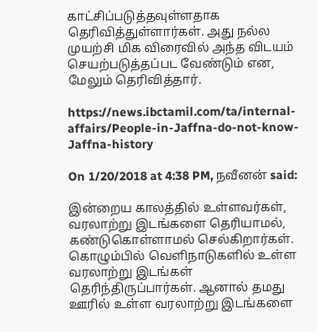காட்சிப்படுத்தவுள்ளதாக தெரிவித்துள்ளார்கள். அது நல்ல முயற்சி மிக விரைவில் அந்த விடயம் செயற்படுத்தப்பட வேண்டும் என, மேலும் தெரிவித்தார்.

https://news.ibctamil.com/ta/internal-affairs/People-in-Jaffna-do-not-know-Jaffna-history

On 1/20/2018 at 4:38 PM, நவீனன் said:

இன்றைய காலத்தில் உள்ளவர்கள், வரலாற்று இடங்களை தெரியாமல், கண்டுகொள்ளாமல் செல்கிறார்கள். கொழும்பில் வெளிநாடுகளில் உள்ள வரலாற்று இடங்கள் தெரிந்திருப்பார்கள். ஆனால் தமது ஊரில் உள்ள வரலாற்று இடங்களை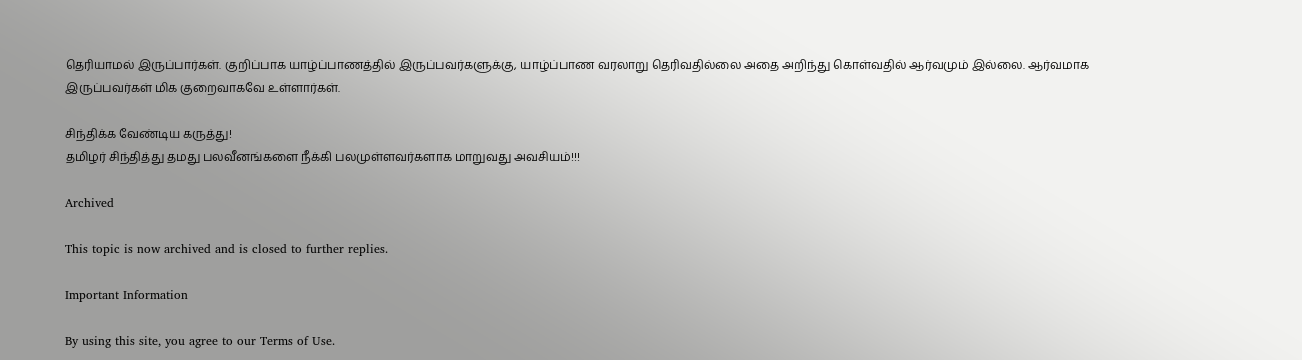தெரியாமல் இருப்பார்கள். குறிப்பாக யாழ்ப்பாணத்தில் இருப்பவர்களுக்கு, யாழ்ப்பாண வரலாறு தெரிவதில்லை அதை அறிந்து கொள்வதில் ஆர்வமும் இல்லை. ஆர்வமாக இருப்பவர்கள் மிக குறைவாகவே உள்ளார்கள்.

சிந்திக்க வேண்டிய கருத்து!
தமிழர் சிந்தித்து தமது பலவீனங்களை நீக்கி பலமுள்ளவர்களாக மாறுவது அவசியம்!!!

Archived

This topic is now archived and is closed to further replies.

Important Information

By using this site, you agree to our Terms of Use.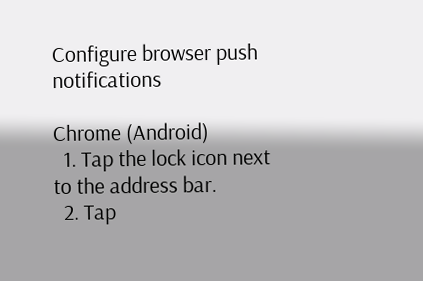Configure browser push notifications

Chrome (Android)
  1. Tap the lock icon next to the address bar.
  2. Tap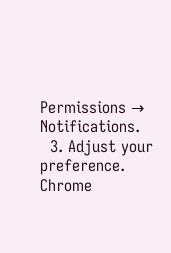Permissions → Notifications.
  3. Adjust your preference.
Chrome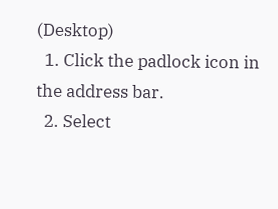(Desktop)
  1. Click the padlock icon in the address bar.
  2. Select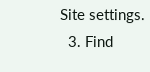Site settings.
  3. Find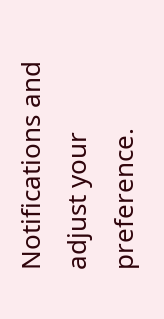Notifications and adjust your preference.